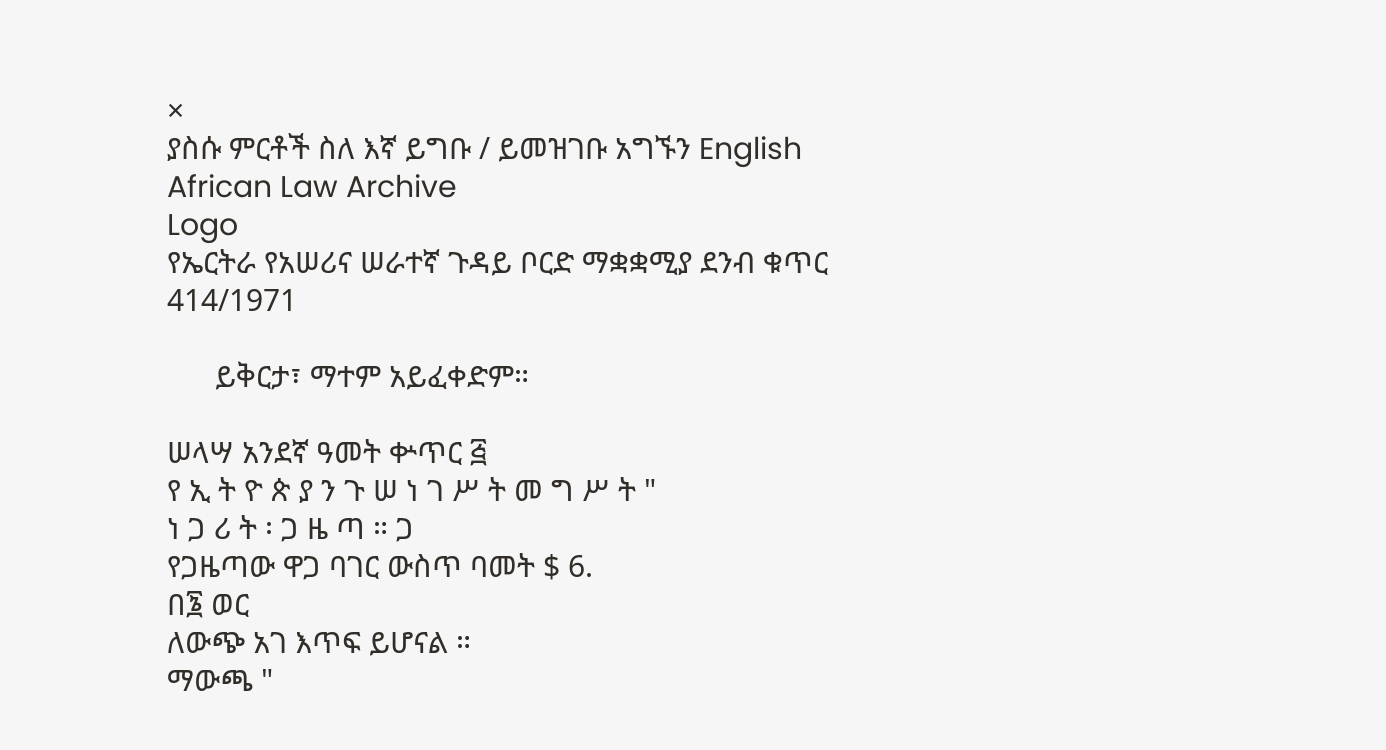×
ያስሱ ምርቶች ስለ እኛ ይግቡ / ይመዝገቡ አግኙን English
African Law Archive
Logo
የኤርትራ የአሠሪና ሠራተኛ ጉዳይ ቦርድ ማቋቋሚያ ደንብ ቁጥር 414/1971

      ይቅርታ፣ ማተም አይፈቀድም።

ሠላሣ አንደኛ ዓመት ቍጥር ፭
የ ኢ ት ዮ ጵ ያ ን ጉ ሠ ነ ገ ሥ ት መ ግ ሥ ት "
ነ ጋ ሪ ት ፡ ጋ ዜ ጣ ። ጋ
የጋዜጣው ዋጋ ባገር ውስጥ ባመት $ 6.
በ፮ ወር
ለውጭ አገ እጥፍ ይሆናል ።
ማውጫ "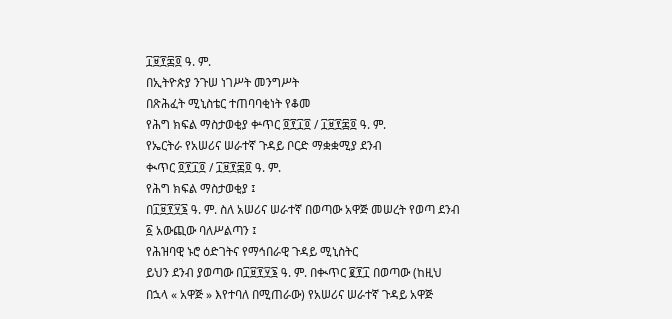፲፱፻፷፬ ዓ. ም.
በኢትዮጵያ ንጉሠ ነገሥት መንግሥት
በጽሕፈት ሚኒስቴር ተጠባባቂነት የቆመ
የሕግ ክፍል ማስታወቂያ ቍጥር ፬፻፲፬ / ፲፱፻፷፬ ዓ. ም.
የኤርትራ የአሠሪና ሠራተኛ ጉዳይ ቦርድ ማቋቋሚያ ደንብ
ቊጥር ፬፻፲፬ / ፲፱፻፷፬ ዓ. ም.
የሕግ ክፍል ማስታወቂያ ፤
በ፲፱፻፶፮ ዓ. ም. ስለ አሠሪና ሠራተኛ በወጣው አዋጅ መሠረት የወጣ ደንብ
፩ አውጪው ባለሥልጣን ፤
የሕዝባዊ ኑሮ ዕድገትና የማኅበራዊ ጉዳይ ሚኒስትር
ይህን ደንብ ያወጣው በ፲፱፻፶፮ ዓ. ም. በቊጥር ፪፻፲ በወጣው (ከዚህ በኋላ « አዋጅ » እየተባለ በሚጠራው) የአሠሪና ሠራተኛ ጉዳይ አዋጅ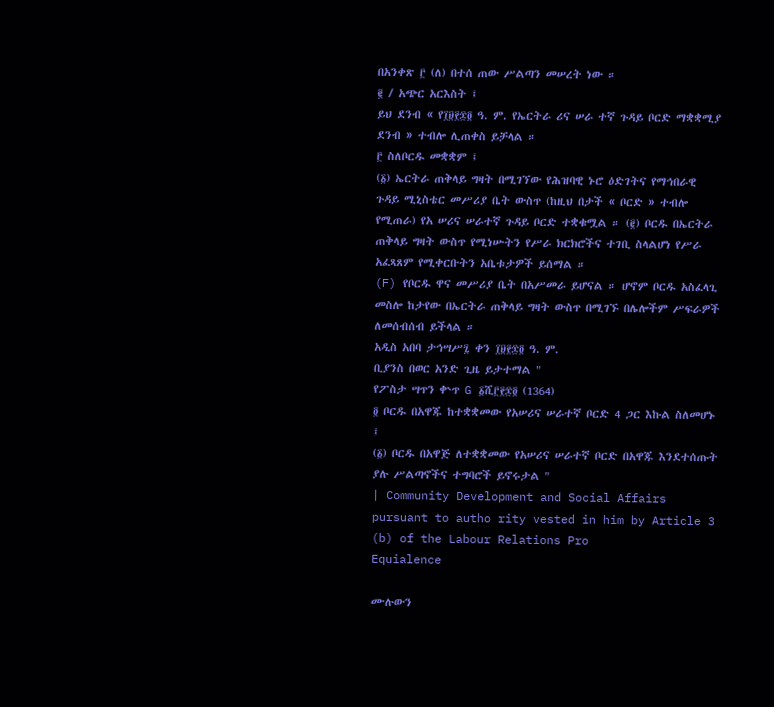በአንቀጽ ፫ (ለ) በተሰ ጠው ሥልጣን መሠረት ነው ።
፪ / አጭር አርእስት ፤
ይህ ደንብ « የ፲፱፻፷፬ ዓ. ም. የኤርትራ ሪና ሠራ ተኛ ጉዳይ ቦርድ ማቋቋሚያ ደንብ » ተብሎ ሊጠቀስ ይቻላል ።
፫ ስለቦርዱ መቋቋም ፤
(፩) ኤርትራ ጠቅላይ ግዛት በሚገኘው የሕዝባዊ ኑሮ ዕድገትና የማኅበራዊ ጉዳይ ሚኒስቴር መሥሪያ ቤት ውስጥ (ከዚህ በታች « ቦርድ » ተብሎ የሚጠራ) የአ ሠሪና ሠራተኛ ጉዳይ ቦርድ ተቋቁሟል ። (፪) ቦርዱ በኤርትራ ጠቅላይ ግዛት ውስጥ የሚነሡትን የሥራ ክርክሮችና ተገቢ ስላልሆነ የሥራ አፈጻጸም የሚቀርቡትን አቤቱታዎች ይሰማል ።
(F) የቦርዱ ዋና መሥሪያ ቤት በአሥመራ ይሆናል ። ሆኖም ቦርዱ አስፈላጊ መስሎ ከታየው በኤርትራ ጠቅላይ ግዛት ውስጥ በሚገኙ በሌሎችም ሥፍራዎች ለመሰብሰብ ይችላል ።
አዲስ አበባ ታኅሣሥ፯ ቀን ፲፱፻፷፬ ዓ. ም.
ቢያንስ በወር አንድ ጊዜ ይታተማል "
የፖስታ ሣጥን ቍጥ G ፩ሺ፫፻፷፬ (1364)
፬ ቦርዱ በአዋጁ ከተቋቋመው የአሠሪና ሠራተኛ ቦርድ 4 ጋር እኩል ስለመሆኑ ፤
(፩) ቦርዱ በአዋጅ ለተቋቋመው የአሠሪና ሠራተኛ ቦርድ በአዋጁ እንደተሰጡት ያሉ ሥልጣኖችና ተግባሮች ይኖሩታል "
| Community Development and Social Affairs pursuant to autho rity vested in him by Article 3 (b) of the Labour Relations Pro
Equialence

ሙሉውን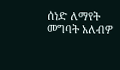ሰነድ ለማየት መግባት አለብዎ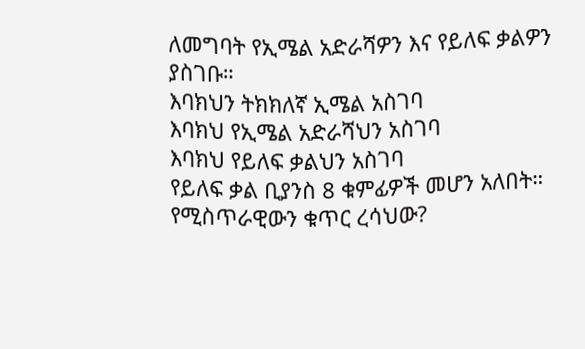ለመግባት የኢሜል አድራሻዎን እና የይለፍ ቃልዎን ያስገቡ።
እባክህን ትክክለኛ ኢሜል አስገባ
እባክህ የኢሜል አድራሻህን አስገባ
እባክህ የይለፍ ቃልህን አስገባ
የይለፍ ቃል ቢያንስ 8 ቁምፊዎች መሆን አለበት።
የሚስጥራዊውን ቁጥር ረሳህው?